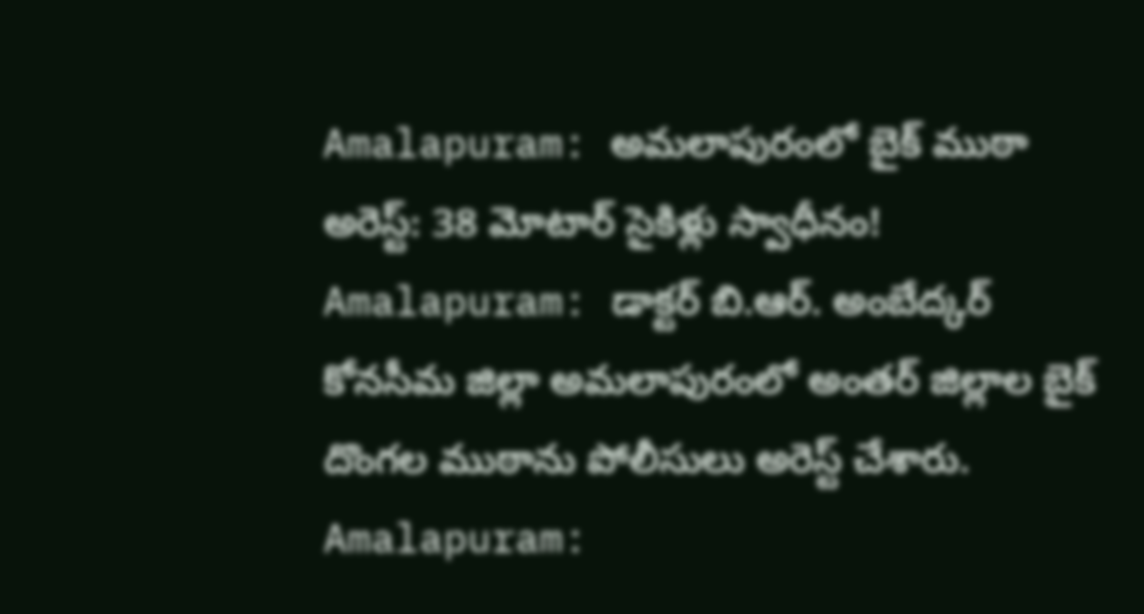Amalapuram: అమలాపురంలో బైక్ ముఠా అరెస్ట్: 38 మోటార్ సైకిళ్లు స్వాధీనం!
Amalapuram: డాక్టర్ బి.ఆర్. అంబేద్కర్ కోనసీమ జిల్లా అమలాపురంలో అంతర్ జిల్లాల బైక్ దొంగల ముఠాను పోలీసులు అరెస్ట్ చేశారు.
Amalapuram: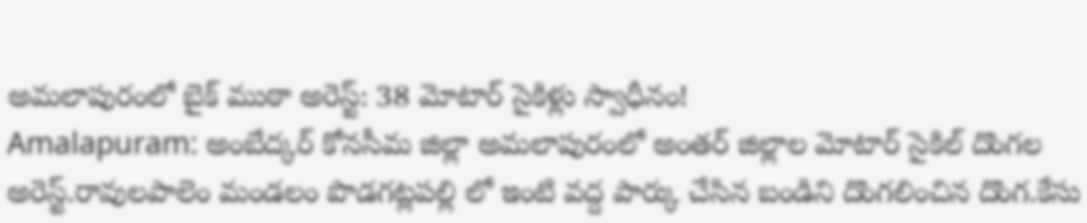అమలాపురంలో బైక్ ముఠా అరెస్ట్: 38 మోటార్ సైకిళ్లు స్వాధీనం!
Amalapuram: అంబేద్కర్ కోనసీమ జిల్లా అమలాపురంలో అంతర్ జిల్లాల మోటార్ సైకిల్ దొంగల అరెస్ట్.రావులపాలెం మండలం పొడగట్లపల్లి లో ఇంటి వద్ద పార్కు చేసిన బండిని దొంగలించిన దొంగ.కేసు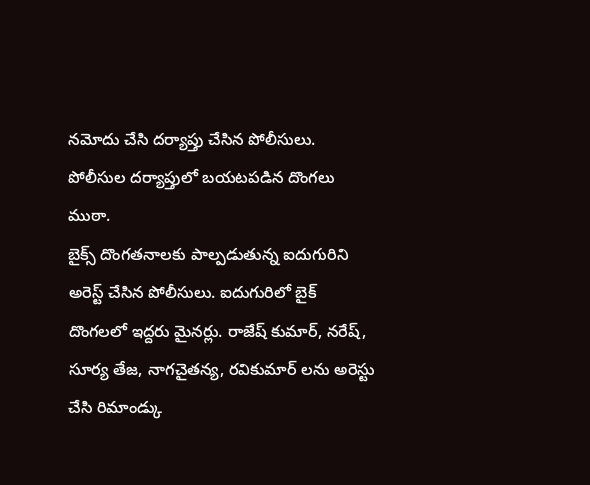నమోదు చేసి దర్యాప్తు చేసిన పోలీసులు. పోలీసుల దర్యాప్తులో బయటపడిన దొంగలు ముఠా.
బైక్స్ దొంగతనాలకు పాల్పడుతున్న ఐదుగురిని అరెస్ట్ చేసిన పోలీసులు. ఐదుగురిలో బైక్ దొంగలలో ఇద్దరు మైనర్లు. రాజేష్ కుమార్, నరేష్, సూర్య తేజ, నాగచైతన్య, రవికుమార్ లను అరెస్టు చేసి రిమాండ్కు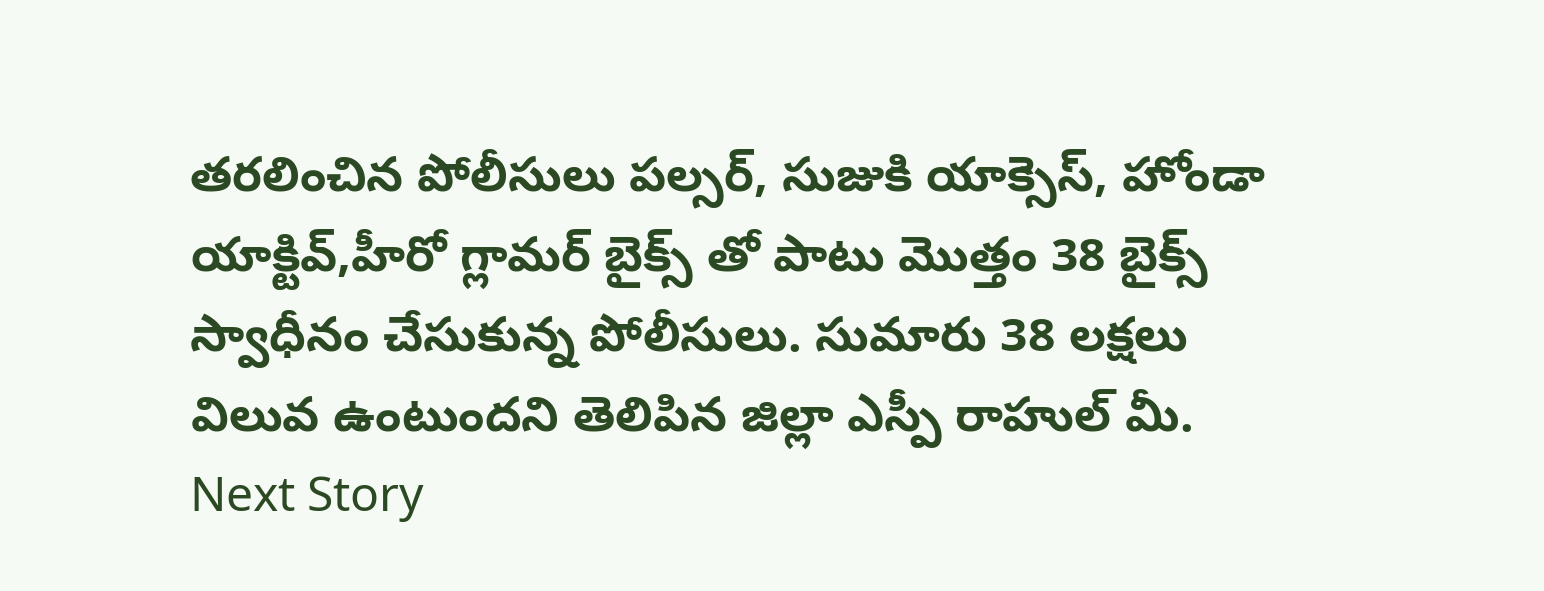తరలించిన పోలీసులు పల్సర్, సుజుకి యాక్సెస్, హోండా యాక్టివ్,హీరో గ్లామర్ బైక్స్ తో పాటు మొత్తం 38 బైక్స్ స్వాధీనం చేసుకున్న పోలీసులు. సుమారు 38 లక్షలు విలువ ఉంటుందని తెలిపిన జిల్లా ఎస్పీ రాహుల్ మీ.
Next Story